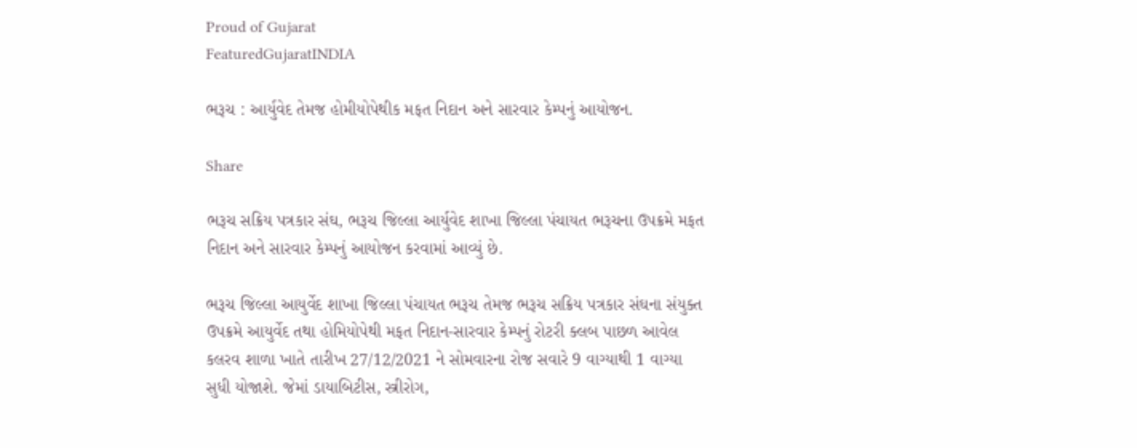Proud of Gujarat
FeaturedGujaratINDIA

ભરૂચ : આર્યુવેદ તેમજ હોમીયોપેથીક મફત નિદાન અને સારવાર કેમ્પનું આયોજન.

Share

ભરૂચ સક્રિય પત્રકાર સંઘ, ભરૂચ જિલ્લા આર્યુવેદ શાખા જિલ્લા પંચાયત ભરૂચના ઉપક્રમે મફત નિદાન અને સારવાર કેમ્પનું આયોજન કરવામાં આવ્યું છે.

ભરૂચ જિલ્લા આયુર્વેદ શાખા જિલ્લા પંચાયત ભરૂચ તેમજ ભરૂચ સક્રિય પત્રકાર સંઘના સંયુક્ત ઉપક્રમે આયુર્વેદ તથા હોમિયોપેથી મફત નિદાન-સારવાર કેમ્પનું રોટરી ક્લબ પાછળ આવેલ કલરવ શાળા ખાતે તારીખ 27/12/2021 ને સોમવારના રોજ સવારે 9 વાગ્યાથી 1 વાગ્યા સુધી યોજાશે. જેમાં ડાયાબિટીસ, સ્ત્રીરોગ,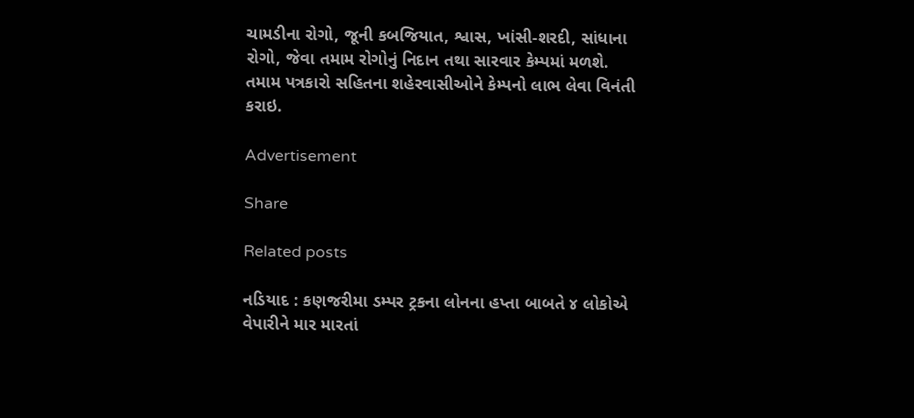ચામડીના રોગો, જૂની કબજિયાત, શ્વાસ, ખાંસી-શરદી, સાંધાના રોગો, જેવા તમામ રોગોનું નિદાન તથા સારવાર કેમ્પમાં મળશે. તમામ પત્રકારો સહિતના શહેરવાસીઓને કેમ્પનો લાભ લેવા વિનંતી કરાઇ.

Advertisement

Share

Related posts

નડિયાદ : કણજરીમા ડમ્પર ટ્રકના લોનના હપ્તા બાબતે ૪ લોકોએ વેપારીને માર મારતાં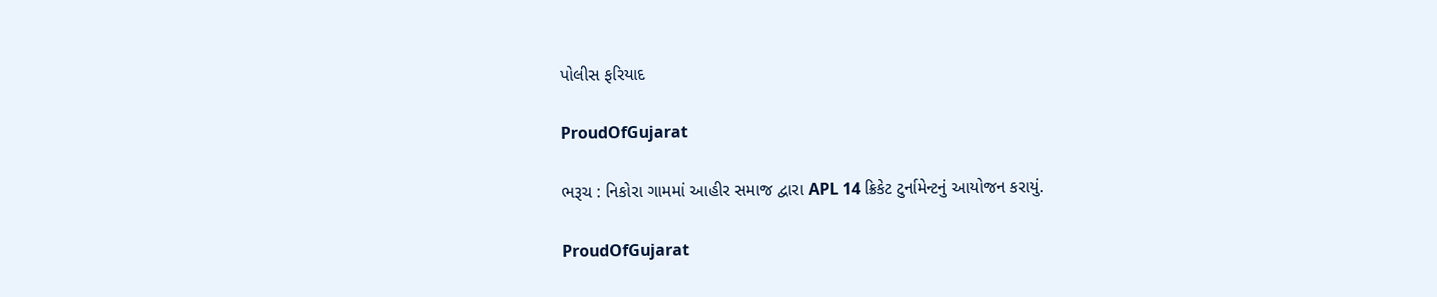પોલીસ ફરિયાદ

ProudOfGujarat

ભરૂચ : નિકોરા ગામમાં આહીર સમાજ દ્વારા APL 14 ક્રિકેટ ટુર્નામેન્ટનું આયોજન કરાયું.

ProudOfGujarat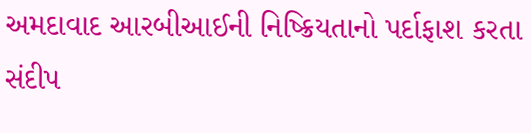અમદાવાદ આરબીઆઈની નિષ્ક્રિયતાનો પર્દાફાશ કરતા સંદીપ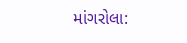માંગરોલા: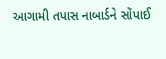આગામી તપાસ નાબાર્ડને સોંપાઈ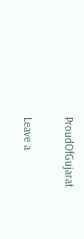ProudOfGujarat

Leave a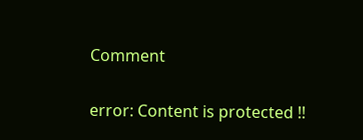Comment

error: Content is protected !!